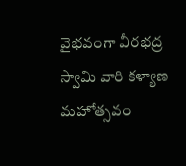వైభవంగా వీరభద్ర స్వామి వారి కళ్యాణ మహోత్సవం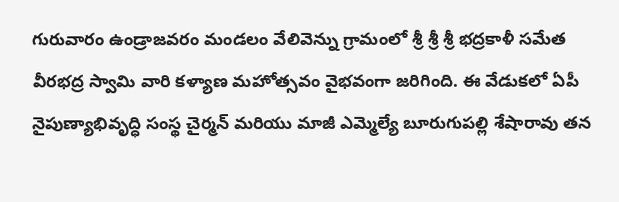గురువారం ఉండ్రాజవరం మండలం వేలివెన్ను గ్రామంలో శ్రీ శ్రీ శ్రీ భద్రకాళీ సమేత వీరభద్ర స్వామి వారి కళ్యాణ మహోత్సవం వైభవంగా జరిగింది. ఈ వేడుకలో ఏపీ నైపుణ్యాభివృద్ధి సంస్థ చైర్మన్ మరియు మాజీ ఎమ్మెల్యే బూరుగుపల్లి శేషారావు తన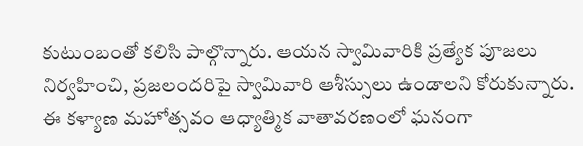కుటుంబంతో కలిసి పాల్గొన్నారు. ఆయన స్వామివారికి ప్రత్యేక పూజలు నిర్వహించి, ప్రజలందరిపై స్వామివారి ఆశీస్సులు ఉండాలని కోరుకున్నారు. ఈ కళ్యాణ మహోత్సవం ఆధ్యాత్మిక వాతావరణంలో ఘనంగా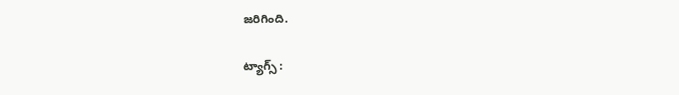జరిగింది.

ట్యాగ్స్ :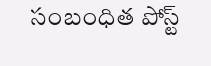సంబంధిత పోస్ట్